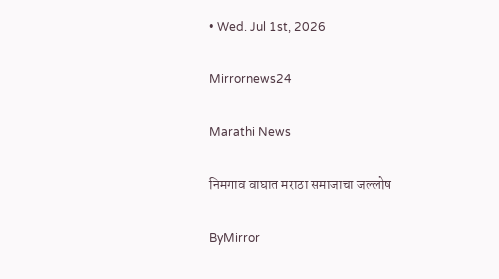• Wed. Jul 1st, 2026

Mirrornews24

Marathi News

निमगाव वाघात मराठा समाजाचा जल्लोष

ByMirror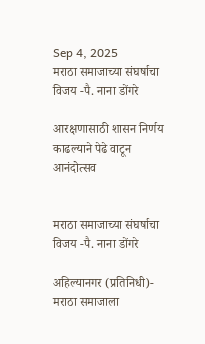Sep 4, 2025
मराठा समाजाच्या संघर्षाचा विजय -पै. नाना डोंगरे

आरक्षणासाठी शासन निर्णय काढल्याने पेढे वाटून आनंदोत्सव


मराठा समाजाच्या संघर्षाचा विजय -पै. नाना डोंगरे

अहिल्यानगर (प्रतिनिधी)- मराठा समाजाला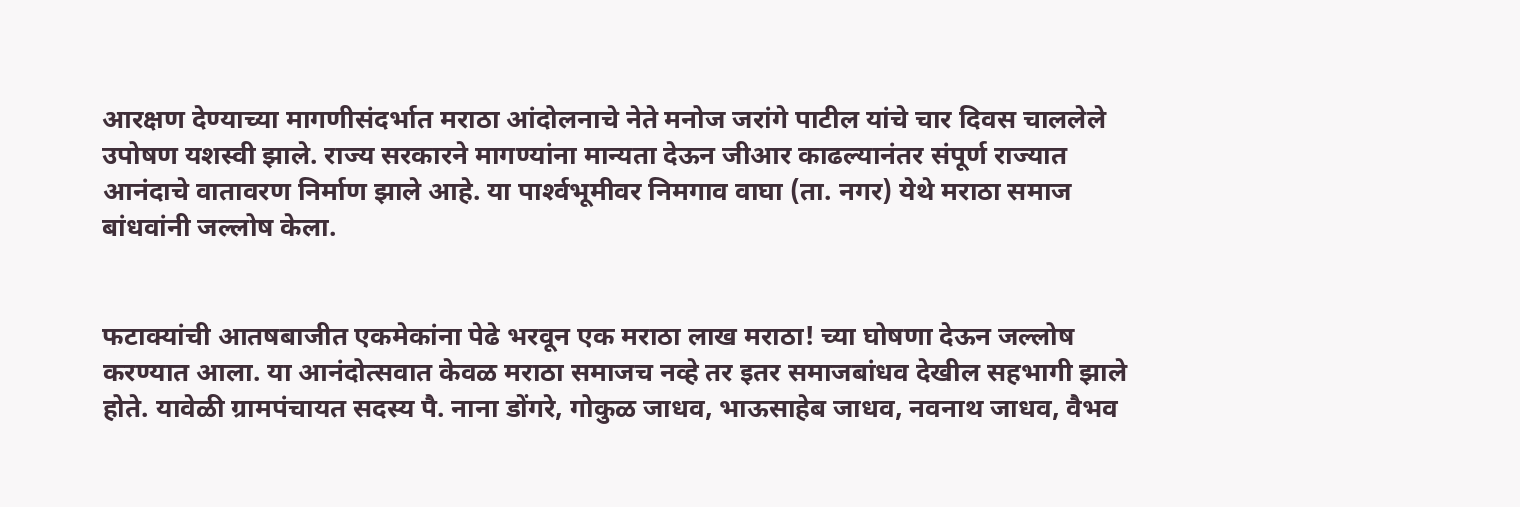आरक्षण देण्याच्या मागणीसंदर्भात मराठा आंदोलनाचे नेते मनोज जरांगे पाटील यांचे चार दिवस चाललेले उपोषण यशस्वी झाले. राज्य सरकारने मागण्यांना मान्यता देऊन जीआर काढल्यानंतर संपूर्ण राज्यात आनंदाचे वातावरण निर्माण झाले आहे. या पार्श्‍वभूमीवर निमगाव वाघा (ता. नगर) येथे मराठा समाज बांधवांनी जल्लोष केला.


फटाक्यांची आतषबाजीत एकमेकांना पेढे भरवून एक मराठा लाख मराठा! च्या घोषणा देऊन जल्लोष करण्यात आला. या आनंदोत्सवात केवळ मराठा समाजच नव्हे तर इतर समाजबांधव देखील सहभागी झाले होते. यावेळी ग्रामपंचायत सदस्य पै. नाना डोंगरे, गोकुळ जाधव, भाऊसाहेब जाधव, नवनाथ जाधव, वैभव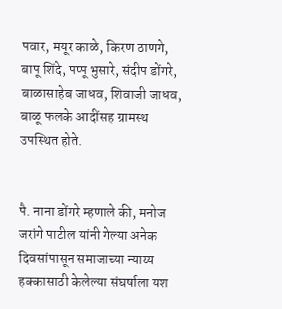पवार, मयूर काळे, किरण ठाणगे, बापू शिंदे, पप्पू भुसारे, संदीप डोंगरे, बाळासाहेब जाधव, शिवाजी जाधव, बाळू फलके आदींसह ग्रामस्थ उपस्थित होते.


पै. नाना डोंगरे म्हणाले की, मनोज जरांगे पाटील यांनी गेल्या अनेक दिवसांपासून समाजाच्या न्याय्य हक्कासाठी केलेल्या संघर्षाला यश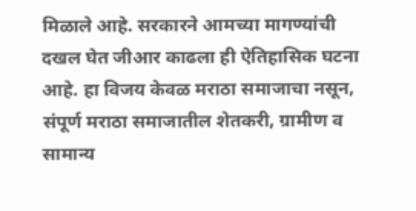मिळाले आहे. सरकारने आमच्या मागण्यांची दखल घेत जीआर काढला ही ऐतिहासिक घटना आहे. हा विजय केवळ मराठा समाजाचा नसून, संपूर्ण मराठा समाजातील शेतकरी, ग्रामीण व सामान्य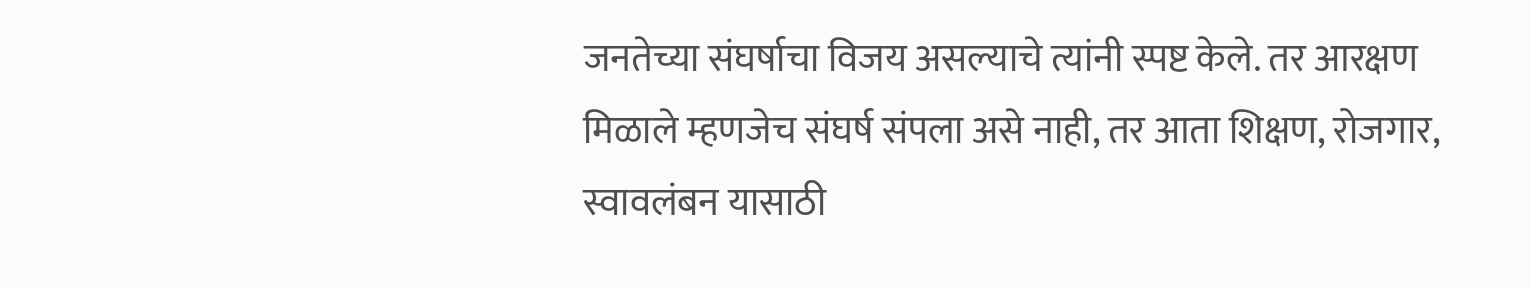जनतेच्या संघर्षाचा विजय असल्याचे त्यांनी स्पष्ट केले. तर आरक्षण मिळाले म्हणजेच संघर्ष संपला असे नाही, तर आता शिक्षण, रोजगार, स्वावलंबन यासाठी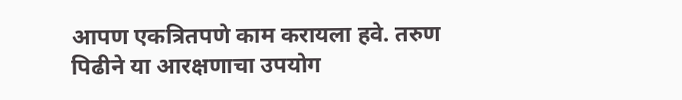आपण एकत्रितपणे काम करायला हवे. तरुण पिढीने या आरक्षणाचा उपयोग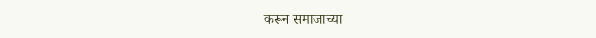करून समाजाच्या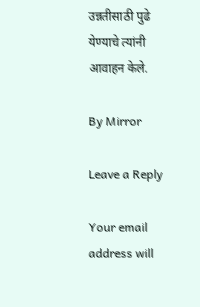उन्नतीसाठी पुढे येण्याचे त्यांनी आवाहन केले.

By Mirror

Leave a Reply

Your email address will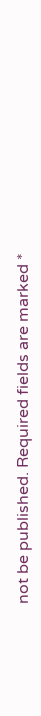not be published. Required fields are marked *